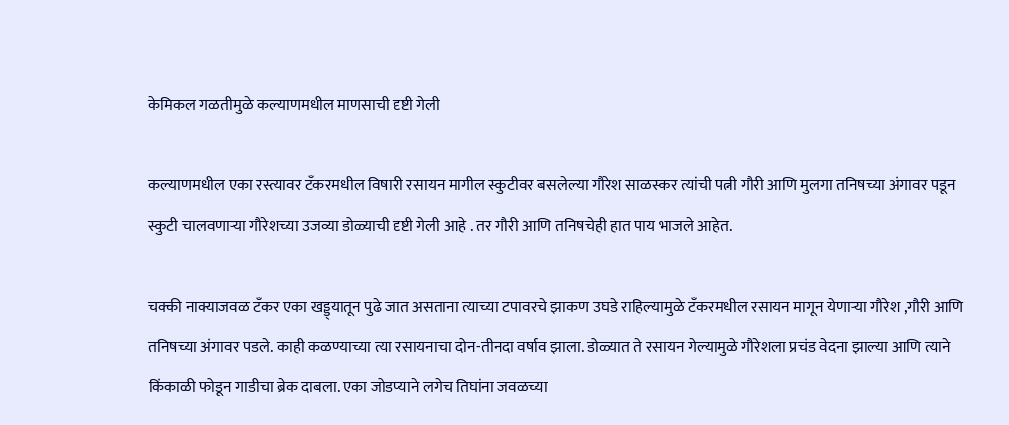केमिकल गळतीमुळे कल्याणमधील माणसाची दृष्टी गेली

कल्याणमधील एका रस्त्यावर टॅंकरमधील विषारी रसायन मागील स्कुटीवर बसलेल्या गौरेश साळस्कर त्यांची पत्नी गौरी आणि मुलगा तनिषच्या अंगावर पडून स्कुटी चालवणाऱ्या गौरेशच्या उजव्या डोळ्याची दृष्टी गेली आहे . तर गौरी आणि तनिषचेही हात पाय भाजले आहेत.

चक्की नाक्याजवळ टॅंकर एका खड्ड्यातून पुढे जात असताना त्याच्या टपावरचे झाकण उघडे राहिल्यामुळे टॅंकरमधील रसायन मागून येणाऱ्या गौरेश ,गौरी आणि तनिषच्या अंगावर पडले. काही कळण्याच्या त्या रसायनाचा दोन-तीनदा वर्षाव झाला. डोळ्यात ते रसायन गेल्यामुळे गौरेशला प्रचंड वेदना झाल्या आणि त्याने किंकाळी फोडून गाडीचा ब्रेक दाबला. एका जोडप्याने लगेच तिघांना जवळच्या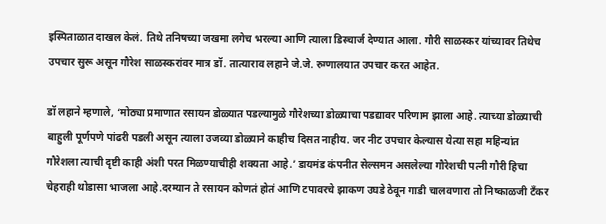इस्पिताळात दाखल केलं. तिथे तनिषच्या जखमा लगेच भरल्या आणि त्याला डिस्चार्ज देण्यात आला. गौरी साळस्कर यांच्यावर तिथेच उपचार सुरू असून गौरेश साळस्करांवर मात्र डॉ. तात्याराव लहाने जे.जे. रुग्णालयात उपचार करत आहेत.

डॉ लहाने म्हणाले, ‘मोठ्या प्रमाणात रसायन डोळ्यात पडल्यामुळे गौरेशच्या डोळ्याचा पडद्यावर परिणाम झाला आहे. त्याच्या डोळ्याची बाहुली पूर्णपणे पांढरी पडली असून त्याला उजव्या डोळ्याने काहीच दिसत नाहीय. जर नीट उपचार केल्यास येत्या सहा महिन्यांत गौरेशला त्याची दृष्टी काही अंशी परत मिळण्याचीही शक्यता आहे.’ डायमंड कंपनीत सेल्समन असलेल्या गौरेशची पत्नी गौरी हिचा चेहराही थोडासा भाजला आहे.दरम्यान ते रसायन कोणतं होतं आणि टपावरचे झाकण उघडे ठेवून गाडी चालवणारा तो निष्काळजी टॅंकर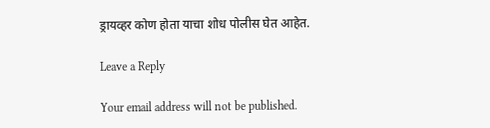ड्रायव्हर कोण होता याचा शोध पोलीस घेत आहेत.

Leave a Reply

Your email address will not be published.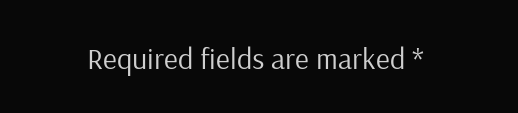Required fields are marked *